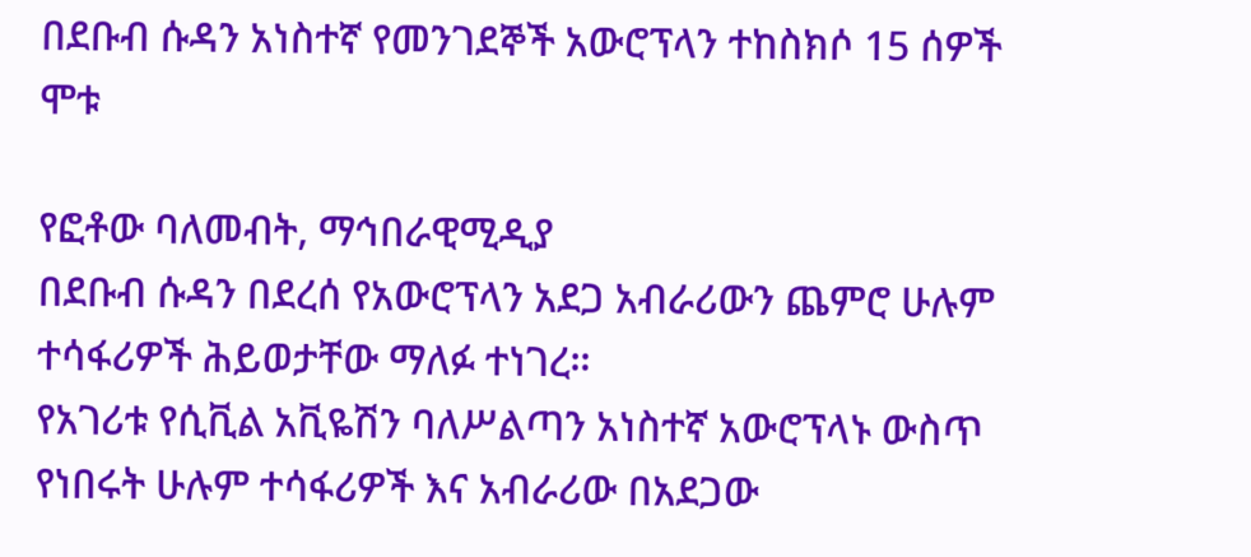በደቡብ ሱዳን አነስተኛ የመንገደኞች አውሮፕላን ተከስክሶ 15 ሰዎች ሞቱ

የፎቶው ባለመብት, ማኅበራዊሚዲያ
በደቡብ ሱዳን በደረሰ የአውሮፕላን አደጋ አብራሪውን ጨምሮ ሁሉም ተሳፋሪዎች ሕይወታቸው ማለፉ ተነገረ።
የአገሪቱ የሲቪል አቪዬሽን ባለሥልጣን አነስተኛ አውሮፕላኑ ውስጥ የነበሩት ሁሉም ተሳፋሪዎች እና አብራሪው በአደጋው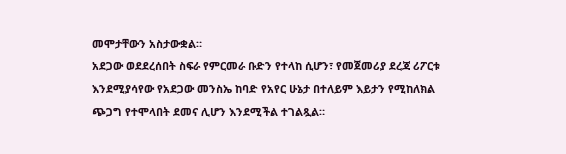መሞታቸውን አስታውቋል።
አደጋው ወደደረሰበት ስፍራ የምርመራ ቡድን የተላከ ሲሆን፣ የመጀመሪያ ደረጃ ሪፖርቱ እንደሚያሳየው የአደጋው መንስኤ ከባድ የአየር ሁኔታ በተለይም እይታን የሚከለክል ጭጋግ የተሞላበት ደመና ሊሆን እንደሚችል ተገልጿል።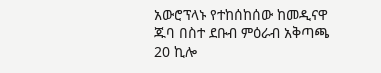አውሮፕላኑ የተከሰከሰው ከመዲናዋ ጁባ በስተ ደቡብ ምዕራብ አቅጣጫ 20 ኪሎ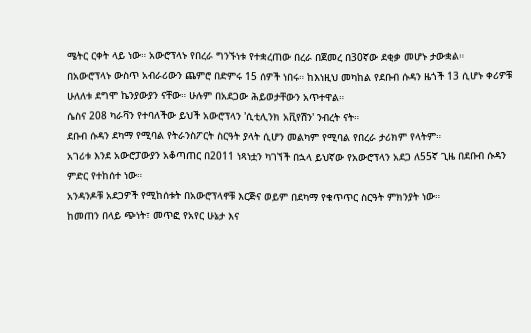ሜትር ርቀት ላይ ነው። አውሮፕላኑ የበረራ ግንኙነቱ የተቋረጠው በረራ በጀመረ በ30ኛው ደቂቃ መሆኑ ታውቋል።
በአውሮፕላኑ ውስጥ አብራሪውን ጨምሮ በድምሩ 15 ሰዎች ነበሩ። ከእነዚህ መካከል የደቡብ ሱዳን ዜጎች 13 ሲሆኑ ቀሪዎቹ ሁለለቱ ደግሞ ኬንያውያን ናቸው። ሁሉም በአደጋው ሕይወታቸውን አጥተዋል።
ሴስና 208 ካራቫን የተባለችው ይህች አውሮፕላን 'ሲቲሊንክ አቪየሽን' ንብረት ናት።
ደቡብ ሱዳን ደካማ የሚባል የትራንስፖርት ስርዓት ያላት ሲሆን መልካም የሚባል የበረራ ታሪክም የላትም።
አገሪቱ እንደ አውሮፓውያን አቆጣጠር በ2011 ነጻነቷን ካገኘች በኋላ ይህኛው የአውሮፕላን አደጋ ለ55ኛ ጊዜ በደቡብ ሱዳን ምድር የተከሰተ ነው።
አንዳንዶቹ አደጋዎች የሚከሰቱት በአውሮፕላኖቹ እርጅና ወይም በደካማ የቁጥጥር ስርዓት ምክንያት ነው።
ከመጠን በላይ ጭነት፣ መጥፎ የአየር ሁኔታ እና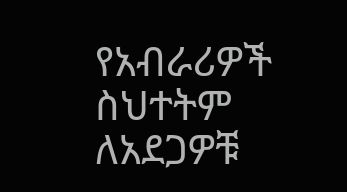የአብራሪዎች ስህተትም ለአደጋዎቹ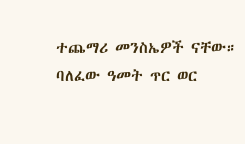ተጨማሪ መንስኤዎች ናቸው።
ባለፈው ዓመት ጥር ወር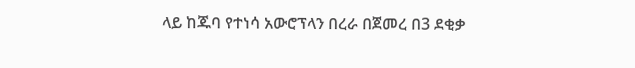ላይ ከጁባ የተነሳ አውሮፕላን በረራ በጀመረ በ3 ደቂቃ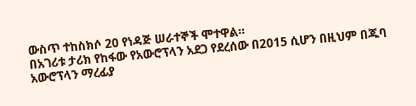ውስጥ ተከስክሶ 20 የነዳጅ ሠራተኞች ሞተዋል።
በአገሪቱ ታሪክ የከፋው የአውሮፕላን አደጋ የደረሰው በ2015 ሲሆን በዚህም በጁባ አውሮፕላን ማረፊያ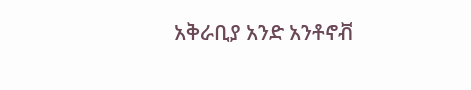አቅራቢያ አንድ አንቶኖቭ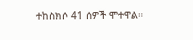ተከስክሶ 41 ሰዎች ሞተዋል።